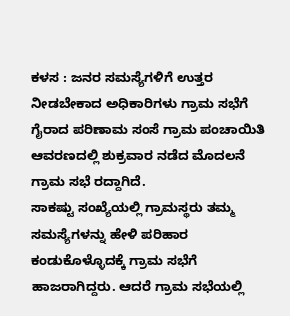ಕಳಸ : ಜನರ ಸಮಸ್ಯೆಗಳಿಗೆ ಉತ್ತರ ನೀಡಬೇಕಾದ ಅಧಿಕಾರಿಗಳು ಗ್ರಾಮ ಸಭೆಗೆ ಗೈರಾದ ಪರಿಣಾಮ ಸಂಸೆ ಗ್ರಾಮ ಪಂಚಾಯಿತಿ ಆವರಣದಲ್ಲಿ ಶುಕ್ರವಾರ ನಡೆದ ಮೊದಲನೆ ಗ್ರಾಮ ಸಭೆ ರದ್ದಾಗಿದೆ.
ಸಾಕಷ್ಟು ಸಂಖ್ಯೆಯಲ್ಲಿ ಗ್ರಾಮಸ್ಥರು ತಮ್ಮ ಸಮಸ್ಯೆಗಳನ್ನು ಹೇಳಿ ಪರಿಹಾರ ಕಂಡುಕೊಳ್ಳೊದಕ್ಕೆ ಗ್ರಾಮ ಸಭೆಗೆ ಹಾಜರಾಗಿದ್ದರು. ಆದರೆ ಗ್ರಾಮ ಸಭೆಯಲ್ಲಿ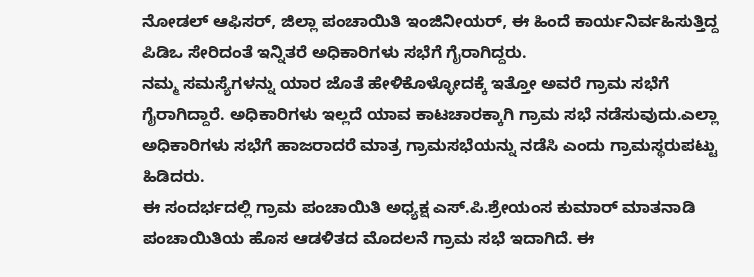ನೋಡಲ್ ಆಫಿಸರ್, ಜಿಲ್ಲಾ ಪಂಚಾಯಿತಿ ಇಂಜಿನೀಯರ್, ಈ ಹಿಂದೆ ಕಾರ್ಯನಿರ್ವಹಿಸುತ್ತಿದ್ದ ಪಿಡಿಒ ಸೇರಿದಂತೆ ಇನ್ನಿತರೆ ಅಧಿಕಾರಿಗಳು ಸಭೆಗೆ ಗೈರಾಗಿದ್ದರು.
ನಮ್ಮ ಸಮಸ್ಯೆಗಳನ್ನು ಯಾರ ಜೊತೆ ಹೇಳಿಕೊಳ್ಳೋದಕ್ಕೆ ಇತ್ತೋ ಅವರೆ ಗ್ರಾಮ ಸಭೆಗೆ ಗೈರಾಗಿದ್ದಾರೆ. ಅಧಿಕಾರಿಗಳು ಇಲ್ಲದೆ ಯಾವ ಕಾಟಚಾರಕ್ಕಾಗಿ ಗ್ರಾಮ ಸಭೆ ನಡೆಸುವುದು.ಎಲ್ಲಾ ಅಧಿಕಾರಿಗಳು ಸಭೆಗೆ ಹಾಜರಾದರೆ ಮಾತ್ರ ಗ್ರಾಮಸಭೆಯನ್ನು ನಡೆಸಿ ಎಂದು ಗ್ರಾಮಸ್ಥರುಪಟ್ಟು ಹಿಡಿದರು.
ಈ ಸಂದರ್ಭದಲ್ಲಿ ಗ್ರಾಮ ಪಂಚಾಯಿತಿ ಅಧ್ಯಕ್ಷ ಎಸ್.ಪಿ.ಶ್ರೇಯಂಸ ಕುಮಾರ್ ಮಾತನಾಡಿ ಪಂಚಾಯಿತಿಯ ಹೊಸ ಆಡಳಿತದ ಮೊದಲನೆ ಗ್ರಾಮ ಸಭೆ ಇದಾಗಿದೆ. ಈ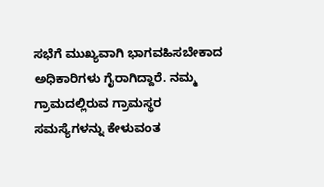ಸಭೆಗೆ ಮುಖ್ಯವಾಗಿ ಭಾಗವಹಿಸಬೇಕಾದ ಅಧಿಕಾರಿಗಳು ಗೈರಾಗಿದ್ದಾರೆ. ನಮ್ಮ ಗ್ರಾಮದಲ್ಲಿರುವ ಗ್ರಾಮಸ್ಥರ ಸಮಸ್ಯೆಗಳನ್ನು ಕೇಳುವಂತ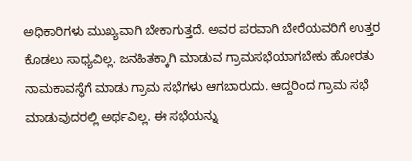ಅಧಿಕಾರಿಗಳು ಮುಖ್ಯವಾಗಿ ಬೇಕಾಗುತ್ತದೆ. ಅವರ ಪರವಾಗಿ ಬೇರೆಯವರಿಗೆ ಉತ್ತರ ಕೊಡಲು ಸಾಧ್ಯವಿಲ್ಲ. ಜನಹಿತಕ್ಕಾಗಿ ಮಾಡುವ ಗ್ರಾಮಸಭೆಯಾಗಬೇಕು ಹೋರತು ನಾಮಕಾವಸ್ಥೆಗೆ ಮಾಡು ಗ್ರಾಮ ಸಭೆಗಳು ಆಗಬಾರುದು. ಆದ್ದರಿಂದ ಗ್ರಾಮ ಸಭೆ ಮಾಡುವುದರಲ್ಲಿ ಅರ್ಥವಿಲ್ಲ. ಈ ಸಭೆಯನ್ನು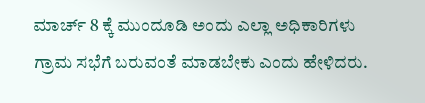ಮಾರ್ಚ್ 8 ಕ್ಕೆ ಮುಂದೂಡಿ ಅಂದು ಎಲ್ಲಾ ಅಧಿಕಾರಿಗಳು ಗ್ರಾಮ ಸಭೆಗೆ ಬರುವಂತೆ ಮಾಡಬೇಕು ಎಂದು ಹೇಳಿದರು.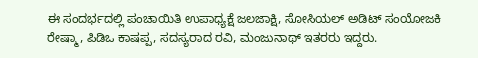ಈ ಸಂದರ್ಭದಲ್ಲಿ ಪಂಚಾಯಿತಿ ಉಪಾಧ್ಯಕ್ಷೆ ಜಲಜಾಕ್ಷಿ, ಸೋಸಿಯಲ್ ಅಡಿಟ್ ಸಂಯೋಜಕಿ ರೇಷ್ಮಾ, ಪಿಡಿಒ ಕಾಷಪ್ಪ, ಸದಸ್ಯರಾದ ರವಿ, ಮಂಜುನಾಥ್ ಇತರರು ಇದ್ದರು.